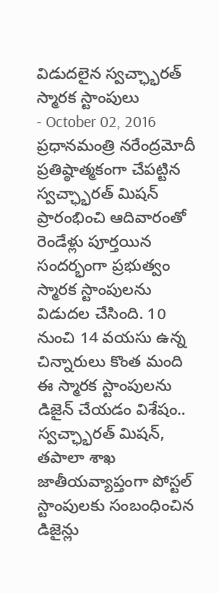విడుదలైన స్వచ్ఛ్భారత్ స్మారక స్టాంపులు
- October 02, 2016
ప్రధానమంత్రి నరేంద్రమోదీ ప్రతిష్ఠాత్మకంగా చేపట్టిన స్వచ్ఛ్భారత్ మిషన్ ప్రారంభించి ఆదివారంతో రెండేళ్లు పూర్తయిన సందర్భంగా ప్రభుత్వం స్మారక స్టాంపులను విడుదల చేసింది. 10 నుంచి 14 వయసు ఉన్న చిన్నారులు కొంత మంది ఈ స్మారక స్టాంపులను డిజైన్ చేయడం విశేషం.. స్వచ్ఛ్భారత్ మిషన్, తపాలా శాఖ జాతీయవ్యాప్తంగా పోస్టల్ స్టాంపులకు సంబంధించిన డిజైన్లు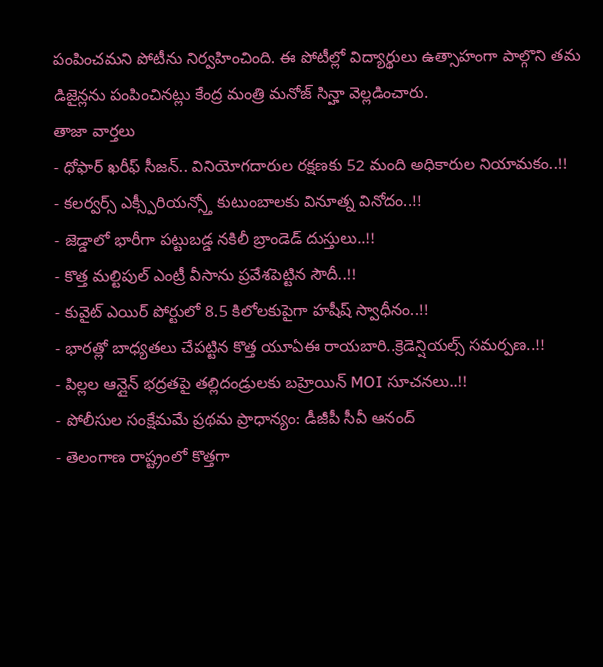పంపించమని పోటీను నిర్వహించింది. ఈ పోటీల్లో విద్యార్థులు ఉత్సాహంగా పాల్గొని తమ డిజైన్లను పంపించినట్లు కేంద్ర మంత్రి మనోజ్ సిన్హా వెల్లడించారు.
తాజా వార్తలు
- ధోఫార్ ఖరీఫ్ సీజన్.. వినియోగదారుల రక్షణకు 52 మంది అధికారుల నియామకం..!!
- కలర్వర్స్ ఎక్స్పీరియన్స్తో కుటుంబాలకు వినూత్న వినోదం..!!
- జెడ్డాలో భారీగా పట్టుబడ్డ నకిలీ బ్రాండెడ్ దుస్తులు..!!
- కొత్త మల్టిపుల్ ఎంట్రీ వీసాను ప్రవేశపెట్టిన సౌదీ..!!
- కువైట్ ఎయిర్ పోర్టులో 8.5 కిలోలకుపైగా హషీష్ స్వాధీనం..!!
- భారత్లో బాధ్యతలు చేపట్టిన కొత్త యూఏఈ రాయబారి..క్రెడెన్షియల్స్ సమర్పణ..!!
- పిల్లల ఆన్లైన్ భద్రతపై తల్లిదండ్రులకు బహ్రెయిన్ MOI సూచనలు..!!
- పోలీసుల సంక్షేమమే ప్రథమ ప్రాధాన్యం: డీజీపీ సీవీ ఆనంద్
- తెలంగాణ రాష్ట్రంలో కొత్తగా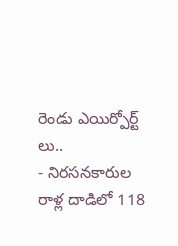రెండు ఎయిర్పోర్ట్ లు..
- నిరసనకారుల రాళ్ల దాడిలో 118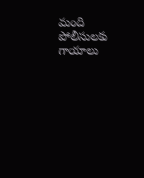మంది పోలీసులకు గాయాలు